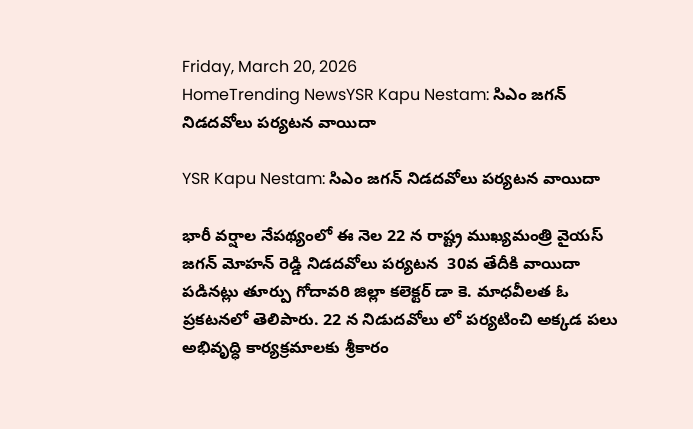Friday, March 20, 2026
HomeTrending NewsYSR Kapu Nestam: సిఎం జగన్ నిడదవోలు పర్యటన వాయిదా

YSR Kapu Nestam: సిఎం జగన్ నిడదవోలు పర్యటన వాయిదా

భారీ వర్షాల నేపథ్యంలో ఈ నెల 22 న రాష్ట్ర ముఖ్యమంత్రి వైయస్ జగన్ మోహన్ రెడ్డి నిడదవోలు పర్యటన  30వ తేదీకి వాయిదా పడినట్లు తూర్పు గోదావరి జిల్లా కలెక్టర్ డా కె. మాధవీలత ఓ ప్రకటనలో తెలిపారు. 22 న నిడుదవోలు లో పర్యటించి అక్కడ పలు అభివృద్ధి కార్యక్రమాలకు శ్రీకారం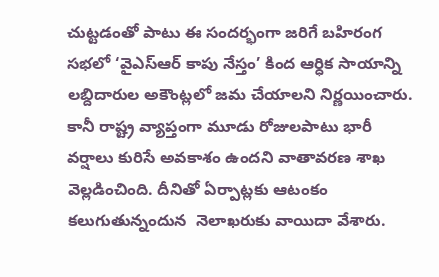చుట్టడంతో పాటు ఈ సందర్భంగా జరిగే బహిరంగ సభలో ‘వైఎస్ఆర్ కాపు నేస్తం’ కింద ఆర్ధిక సాయాన్ని లబ్దిదారుల అకౌంట్లలో జమ చేయాలని నిర్ణయించారు. కానీ రాష్ట్ర వ్యాప్తంగా మూడు రోజులపాటు భారీ వర్షాలు కురిసే అవకాశం ఉందని వాతావరణ శాఖ వెల్లడించింది. దీనితో ఏర్పాట్లకు ఆటంకం కలుగుతున్నందున  నెలాఖరుకు వాయిదా వేశారు.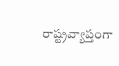రాష్ట్రవ్యాప్తంగా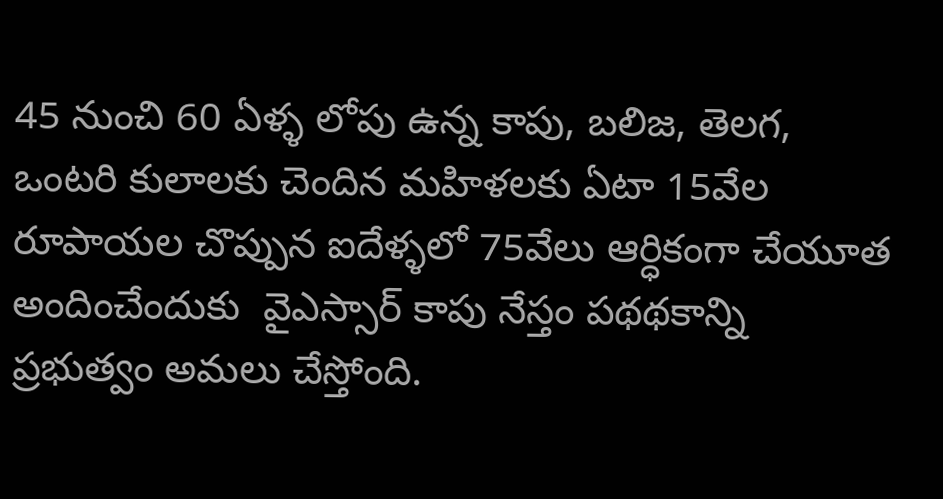45 నుంచి 60 ఏళ్ళ లోపు ఉన్న కాపు, బలిజ, తెలగ, ఒంటరి కులాలకు చెందిన మహిళలకు ఏటా 15వేల రూపాయల చొప్పున ఐదేళ్ళలో 75వేలు ఆర్ధికంగా చేయూత అందించేందుకు  వైఎస్సార్ కాపు నేస్తం పథథకాన్ని ప్రభుత్వం అమలు చేస్తోంది.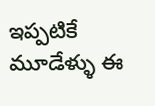ఇప్పటికే మూడేళ్ళు ఈ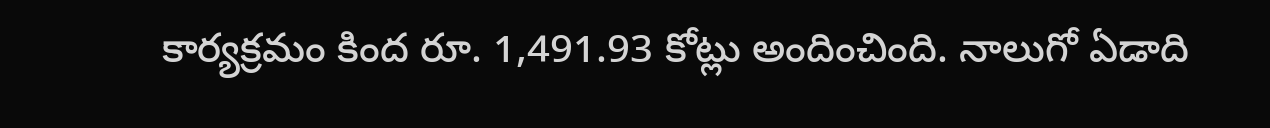కార్యక్రమం కింద రూ. 1,491.93 కోట్లు అందించింది. నాలుగో ఏడాది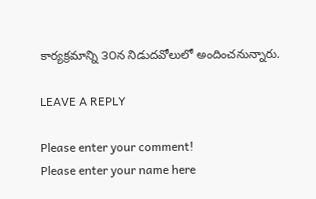కార్యక్రమాన్ని ౩౦న నిడుదవోలులో అందించనున్నారు.

LEAVE A REPLY

Please enter your comment!
Please enter your name here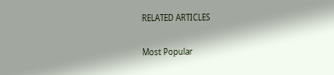RELATED ARTICLES

Most Popular